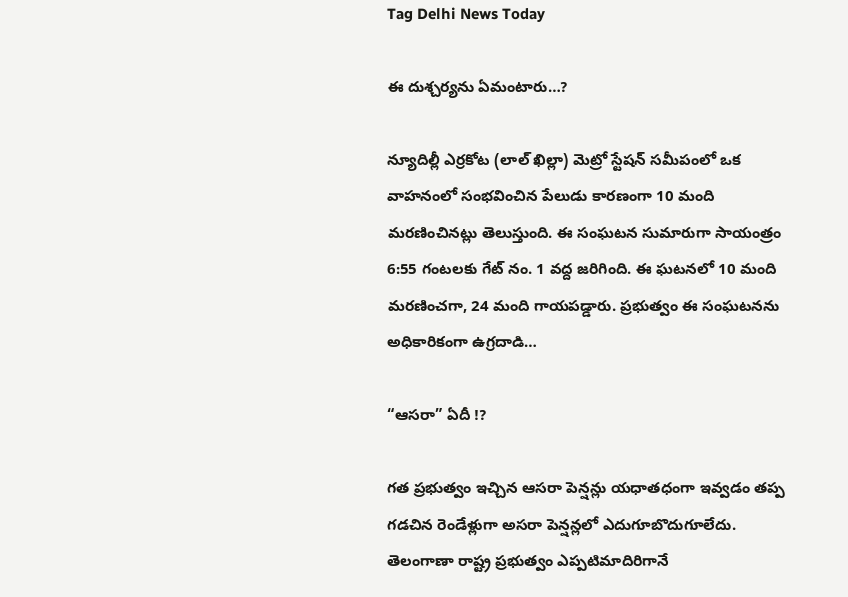Tag Delhi News Today

ఈ దుశ్చర్యను ఏమంటారు…?

న్యూదిల్లీ ఎర్రకోట (లాల్ ఖిల్లా) మెట్రో స్టేషన్ సమీపంలో ఒక వాహనంలో సంభవించిన పేలుడు కారణంగా 10 మంది మరణించినట్లు తెలుస్తుంది. ఈ సంఘటన సుమారుగా సాయంత్రం 6:55 గంటలకు గేట్ నం. 1 వద్ద జరిగింది. ఈ ఘటనలో 10 మంది మరణించగా, 24 మంది గాయపడ్డారు. ప్రభుత్వం ఈ సంఘటనను అధికారికంగా ఉగ్రదాడి…

“ఆసరా” ఏదీ !?

గత ప్రభుత్వం ఇచ్చిన ఆసరా పెన్షన్లు యధాతధంగా ఇవ్వడం తప్ప గడచిన రెండేళ్లుగా అసరా పెన్షన్లలో ఎదుగూబొదుగూలేదు. తెలంగాణా రాష్ట్ర ప్రభుత్వం ఎప్పటిమాదిరిగానే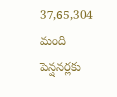37,65,304 మంది పెన్షనర్లకు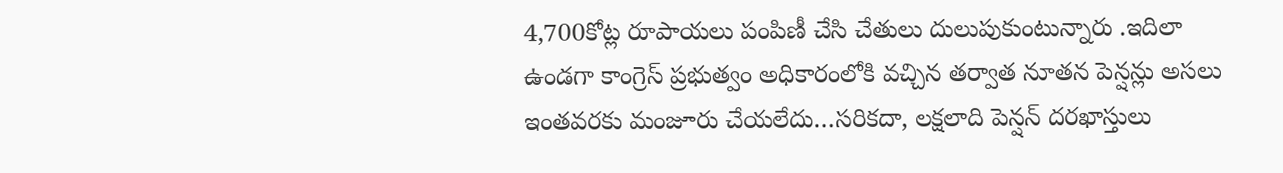4,700కోట్ల రూపాయలు పంపిణీ చేసి చేతులు దులుపుకుంటున్నారు .ఇదిలా ఉండగా కాంగ్రెస్ ప్రభుత్వం అధికారంలోకి వచ్చిన తర్వాత నూతన పెన్షన్లు అసలు ఇంతవరకు మంజూరు చేయలేదు…సరికదా, లక్షలాది పెన్షన్ దరఖాస్తులు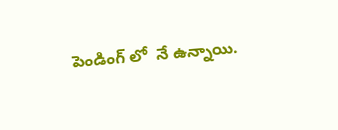పెండింగ్ లో  నే ఉన్నాయి.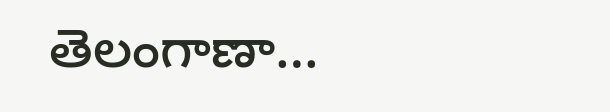తెలంగాణా…